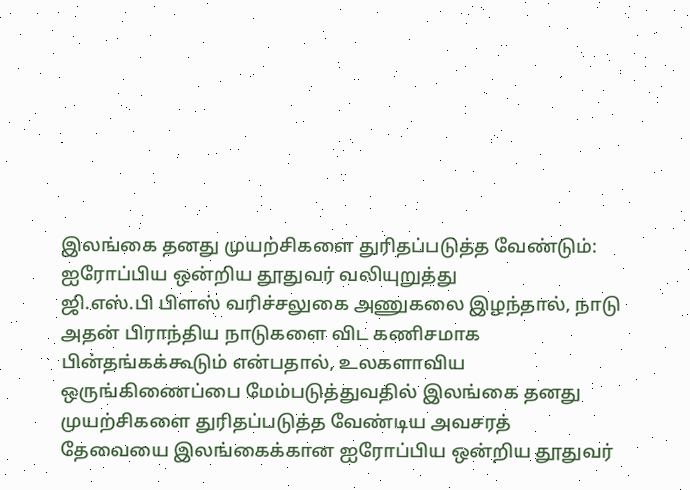இலங்கை தனது முயற்சிகளை துரிதப்படுத்த வேண்டும்: ஐரோப்பிய ஒன்றிய தூதுவர் வலியுறுத்து
ஜி.எஸ்.பி பிளஸ் வரிச்சலுகை அணுகலை இழந்தால், நாடு அதன் பிராந்திய நாடுகளை விட கணிசமாக பின்தங்கக்கூடும் என்பதால், உலகளாவிய ஒருங்கிணைப்பை மேம்படுத்துவதில் இலங்கை தனது முயற்சிகளை துரிதப்படுத்த வேண்டிய அவசரத் தேவையை இலங்கைக்கான ஐரோப்பிய ஒன்றிய தூதுவர்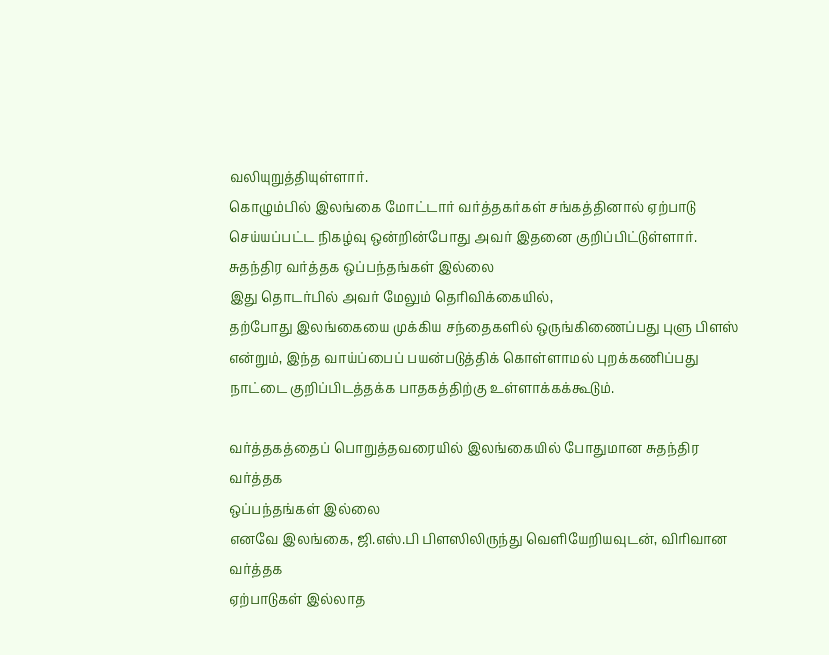வலியுறுத்தியுள்ளார்.
கொழும்பில் இலங்கை மோட்டார் வர்த்தகர்கள் சங்கத்தினால் ஏற்பாடு செய்யப்பட்ட நிகழ்வு ஒன்றின்போது அவர் இதனை குறிப்பிட்டுள்ளார்.
சுதந்திர வர்த்தக ஒப்பந்தங்கள் இல்லை
இது தொடர்பில் அவர் மேலும் தெரிவிக்கையில்,
தற்போது இலங்கையை முக்கிய சந்தைகளில் ஒருங்கிணைப்பது புளு பிளஸ் என்றும், இந்த வாய்ப்பைப் பயன்படுத்திக் கொள்ளாமல் புறக்கணிப்பது நாட்டை குறிப்பிடத்தக்க பாதகத்திற்கு உள்ளாக்கக்கூடும்.

வர்த்தகத்தைப் பொறுத்தவரையில் இலங்கையில் போதுமான சுதந்திர வர்த்தக
ஒப்பந்தங்கள் இல்லை
எனவே இலங்கை, ஜி.எஸ்.பி பிளஸிலிருந்து வெளியேறியவுடன், விரிவான வர்த்தக
ஏற்பாடுகள் இல்லாத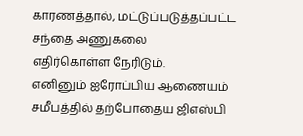காரணத்தால், மட்டுப்படுத்தப்பட்ட சந்தை அணுகலை
எதிர்கொள்ள நேரிடும்.
எனினும் ஐரோப்பிய ஆணையம் சமீபத்தில் தற்போதைய ஜிஎஸ்பி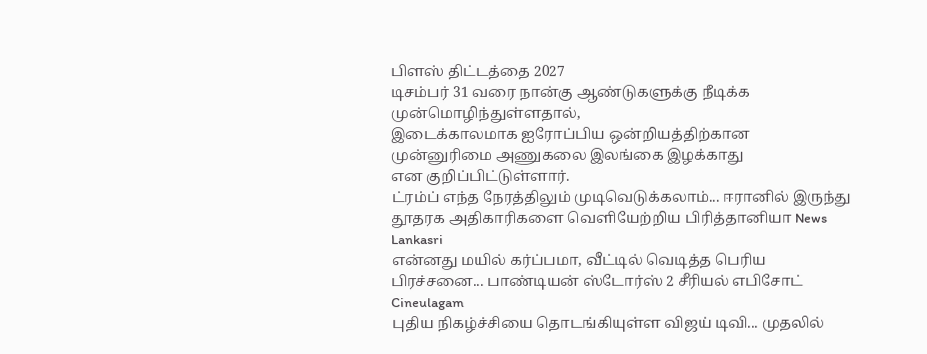பிளஸ் திட்டத்தை 2027
டிசம்பர் 31 வரை நான்கு ஆண்டுகளுக்கு நீடிக்க முன்மொழிந்துள்ளதால்,
இடைக்காலமாக ஐரோப்பிய ஒன்றியத்திற்கான முன்னுரிமை அணுகலை இலங்கை இழக்காது
என குறிப்பிட்டுள்ளார்.
ட்ரம்ப் எந்த நேரத்திலும் முடிவெடுக்கலாம்... ஈரானில் இருந்து தூதரக அதிகாரிகளை வெளியேற்றிய பிரித்தானியா News Lankasri
என்னது மயில் கர்ப்பமா, வீட்டில் வெடித்த பெரிய பிரச்சனை... பாண்டியன் ஸ்டோர்ஸ் 2 சீரியல் எபிசோட் Cineulagam
புதிய நிகழ்ச்சியை தொடங்கியுள்ள விஜய் டிவி... முதலில்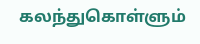கலந்துகொள்ளும்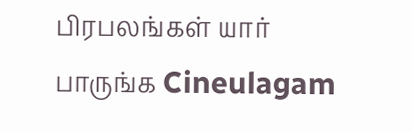பிரபலங்கள் யார் பாருங்க Cineulagam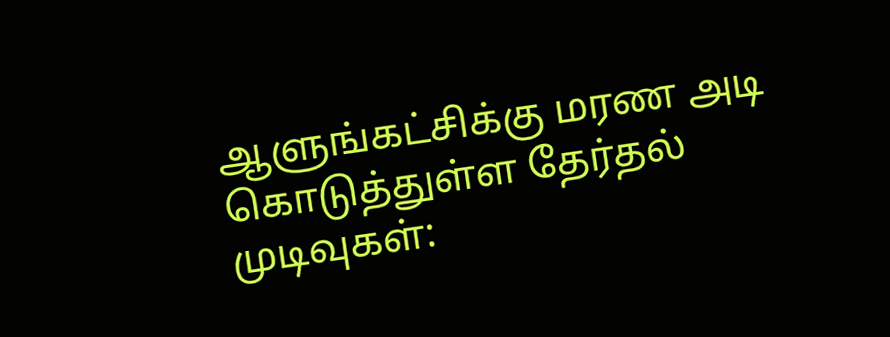ஆளுங்கட்சிக்கு மரண அடி கொடுத்துள்ள தேர்தல் முடிவுகள்: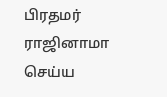பிரதமர் ராஜினாமா செய்ய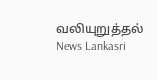வலியுறுத்தல் News Lankasri